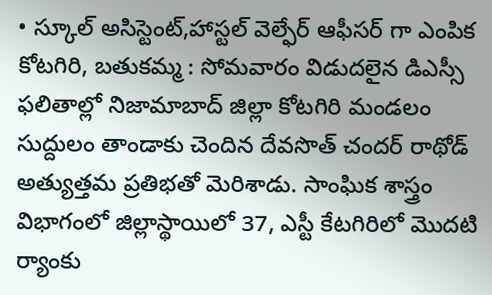• స్కూల్ అసిస్టెంట్,హాస్టల్ వెల్ఫేర్ ఆఫీసర్ గా ఎంపిక
కోటగిరి, బతుకమ్మ : సోమవారం విడుదలైన డిఎస్సీ ఫలితాల్లో నిజామాబాద్ జిల్లా కోటగిరి మండలం సుద్దులం తాండాకు చెందిన దేవసొత్ చందర్ రాథోడ్ అత్యుత్తమ ప్రతిభతో మెరిశాడు. సాంఘిక శాస్త్రం విభాగంలో జిల్లాస్థాయిలో 37, ఎస్టీ కేటగిరిలో మొదటి ర్యాంకు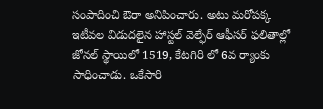సంపాదించి ఔరా అనిపించారు. అటు మరోపక్క ఇటీవల విడుదలైన హాస్టల్ వెల్ఫేర్ ఆఫీసర్ ఫలితాల్లో జోనల్ స్థాయిలో 1519, కేటగిరి లో 6వ ర్యాంకు సాధించాడు. ఒకేసారి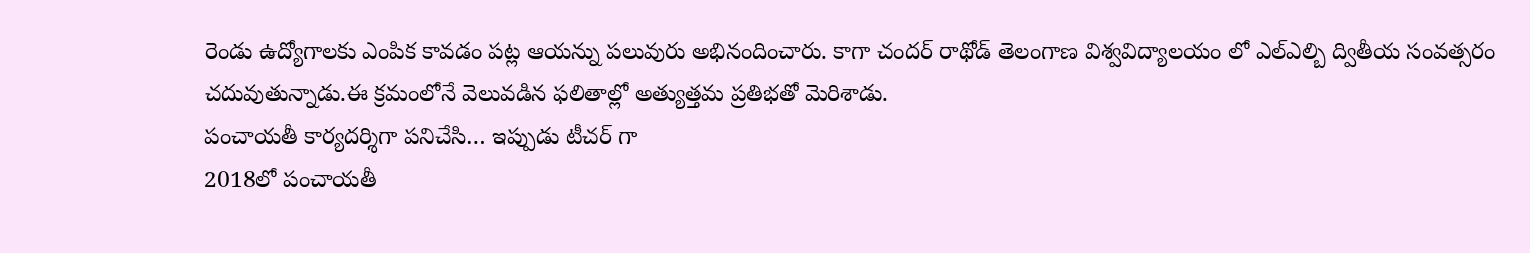రెండు ఉద్యోగాలకు ఎంపిక కావడం పట్ల ఆయన్ను పలువురు అభినందించారు. కాగా చందర్ రాథోడ్ తెలంగాణ విశ్వవిద్యాలయం లో ఎల్ఎల్బి ద్వితీయ సంవత్సరం చదువుతున్నాడు.ఈ క్రమంలోనే వెలువడిన ఫలితాల్లో అత్యుత్తమ ప్రతిభతో మెరిశాడు.
పంచాయతీ కార్యదర్శిగా పనిచేసి… ఇప్పుడు టీచర్ గా
2018లో పంచాయతీ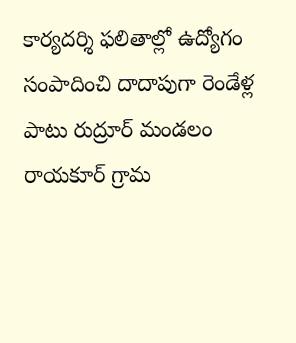కార్యదర్శి ఫలితాల్లో ఉద్యోగం సంపాదించి దాదాపుగా రెండేళ్ల పాటు రుద్రూర్ మండలం రాయకూర్ గ్రామ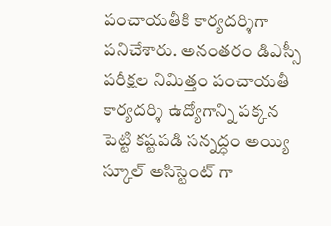పంచాయతీకి కార్యదర్శిగా పనిచేశారు. అనంతరం డిఎస్సీ పరీక్షల నిమిత్తం పంచాయతీ కార్యదర్శి ఉద్యోగాన్ని పక్కన పెట్టి కష్టపడి సన్నద్ధం అయ్యి స్కూల్ అసిస్టెంట్ గా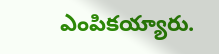ఎంపికయ్యారు.